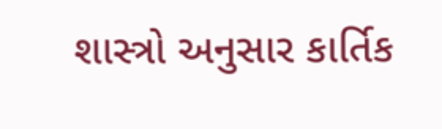શાસ્ત્રો અનુસાર કાર્તિક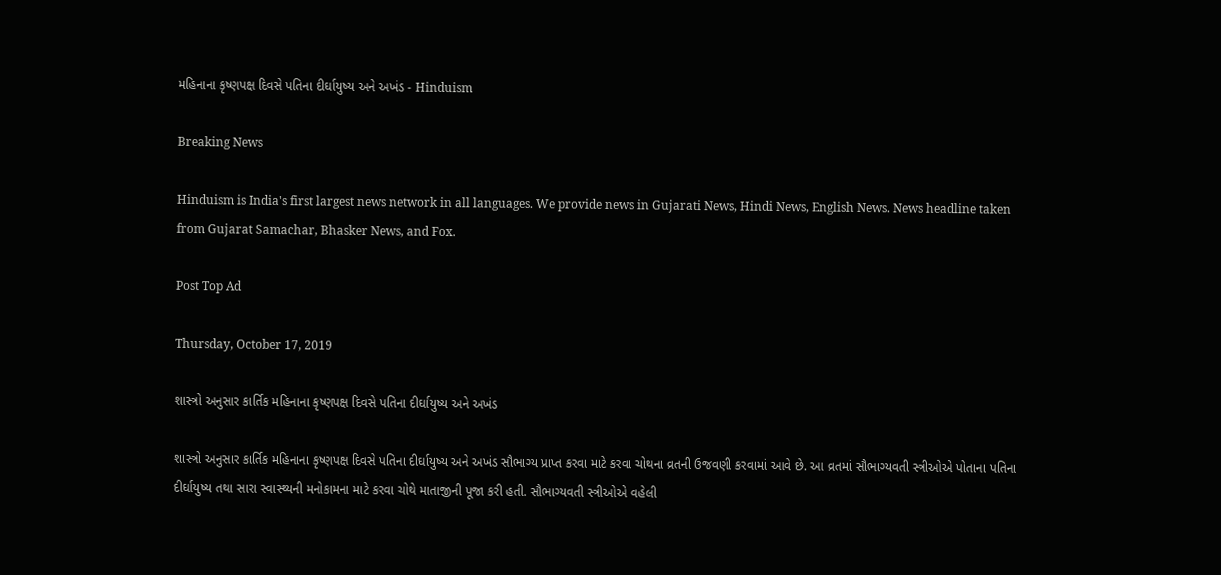મહિનાના કૃષ્ણપક્ષ દિવસે પતિના દીર્ઘાયુષ્ય અને અખંડ - Hinduism

Breaking News

Hinduism is India's first largest news network in all languages. We provide news in Gujarati News, Hindi News, English News. News headline taken from Gujarat Samachar, Bhasker News, and Fox.

Post Top Ad

Thursday, October 17, 2019

શાસ્ત્રો અનુસાર કાર્તિક મહિનાના કૃષ્ણપક્ષ દિવસે પતિના દીર્ઘાયુષ્ય અને અખંડ

શાસ્ત્રો અનુસાર કાર્તિક મહિનાના કૃષ્ણપક્ષ દિવસે પતિના દીર્ઘાયુષ્ય અને અખંડ સૌભાગ્ય પ્રાપ્ત કરવા માટે કરવા ચોથના વ્રતની ઉજવણી કરવામાં આવે છે. આ વ્રતમાં સૌભાગ્યવતી સ્ત્રીઓએ પોતાના પતિના દીર્ઘાયુષ્ય તથા સારા સ્વાસ્થ્યની મનોકામના માટે કરવા ચોથે માતાજીની પૂજા કરી હતી. સૌભાગ્યવતી સ્ત્રીઓએ વહેલી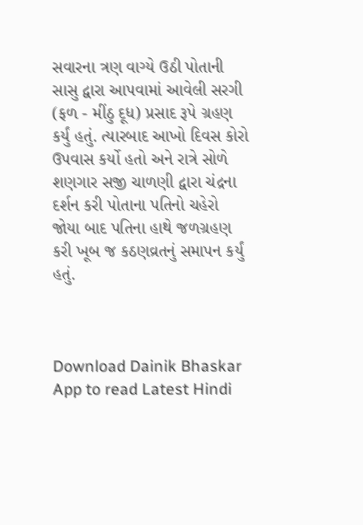સવારના ત્રણ વાગ્યે ઉઠી પોતાની સાસુ દ્વારા આપવામાં આવેલી સરગી (ફળ - મીંઠુ દૂધ) પ્રસાદ રૂપે ગ્રહણ કર્યું હતું. ત્યારબાદ આખો દિવસ કોરો ઉપવાસ કર્યો હતો અને રાત્રે સોળે શણગાર સજી ચાળણી દ્વારા ચંદ્રના દર્શન કરી પોતાના પતિનો ચહેરો જોયા બાદ પતિના હાથે જળગ્રહણ કરી ખૂબ જ કઠણવ્રતનું સમાપન કર્યું હતું.



Download Dainik Bhaskar App to read Latest Hindi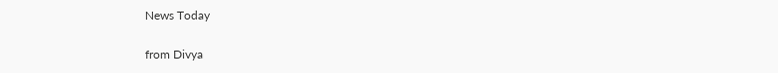News Today


from Divya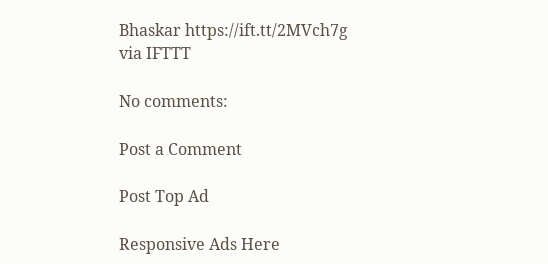Bhaskar https://ift.tt/2MVch7g
via IFTTT

No comments:

Post a Comment

Post Top Ad

Responsive Ads Here